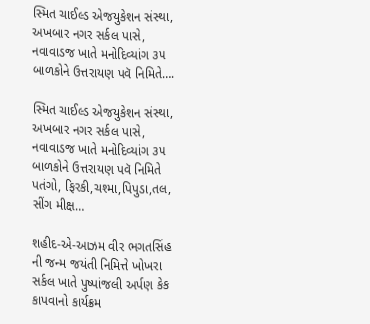સ્મિત ચાઈલ્ડ એજયુકેશન સંસ્થા, અખબાર નગર સર્કલ પાસે, નવાવાડજ ખાતે મનોદિવ્યાંગ ૩૫ બાળકોને ઉત્તરાયણ પવૅ નિમિતે….

સ્મિત ચાઈલ્ડ એજયુકેશન સંસ્થા, અખબાર નગર સર્કલ પાસે, નવાવાડજ ખાતે મનોદિવ્યાંગ ૩૫ બાળકોને ઉત્તરાયણ પવૅ નિમિતે પતંગો, ફિરકી,ચશ્મા,પિપુડા,તલ, સીંગ મીક્ષ…

શહીદ-એ-આઝમ વીર ભગતસિંહ ની જન્મ જયંતી નિમિત્તે ખોખરા સર્કલ ખાતે પુષ્પાંજલી અર્પણ કેક કાપવાનો કાર્યક્રમ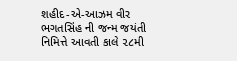શહીદ-એ-આઝમ વીર ભગતસિંહ ની જન્મ જયંતી નિમિત્તે આવતી કાલે ૨૮મી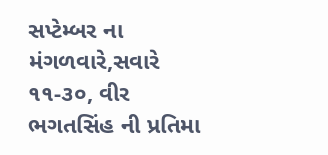સપ્ટેમ્બર ના મંગળવારે,સવારે ૧૧-૩૦, વીર ભગતસિંહ ની પ્રતિમા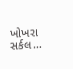ખોખરા સર્કલ…